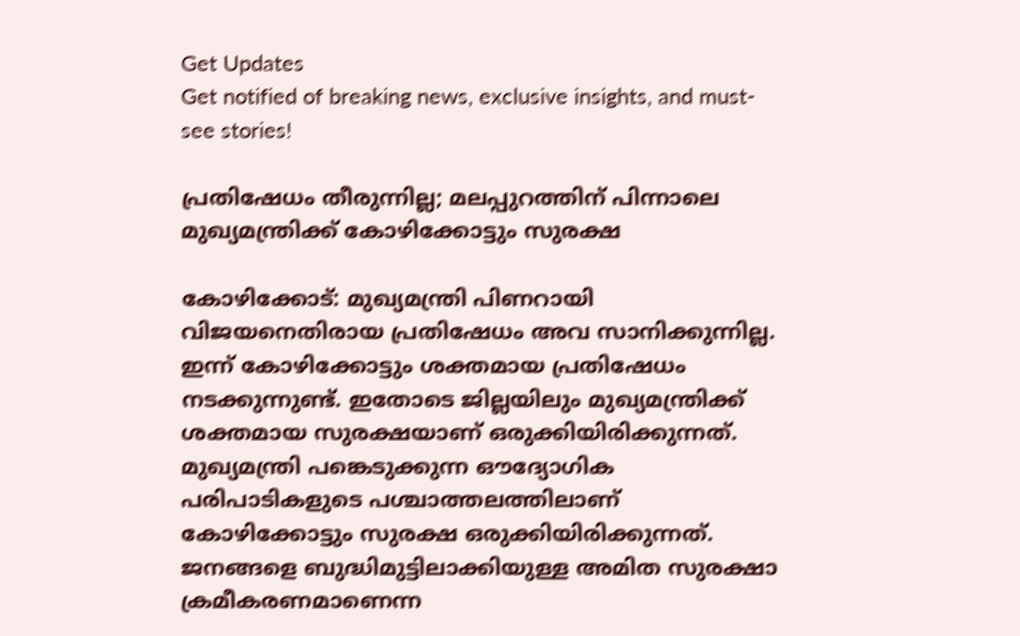Get Updates
Get notified of breaking news, exclusive insights, and must-see stories!

പ്രതിഷേധം തീരുന്നില്ല; മലപ്പുറത്തിന് പിന്നാലെ മുഖ്യമന്ത്രിക്ക് കോഴിക്കോട്ടും സുരക്ഷ

കോഴിക്കോട്: മുഖ്യമന്ത്രി പിണറായി വിജയനെതിരായ പ്രതിഷേധം അവ സാനിക്കുന്നില്ല. ഇന്ന് കോഴിക്കോട്ടും ശക്തമായ പ്രതിഷേധം നടക്കുന്നുണ്ട്. ഇതോടെ ജില്ലയിലും മുഖ്യമന്ത്രിക്ക് ശക്തമായ സുരക്ഷയാണ് ഒരുക്കിയിരിക്കുന്നത്. മുഖ്യമന്ത്രി പങ്കെടുക്കുന്ന ഔദ്യോഗിക പരിപാടികളുടെ പശ്ചാത്തലത്തിലാണ് കോഴിക്കോട്ടും സുരക്ഷ ഒരുക്കിയിരിക്കുന്നത്. ജനങ്ങളെ ബുദ്ധിമുട്ടിലാക്കിയുള്ള അമിത സുരക്ഷാ ക്രമീകരണമാണെന്ന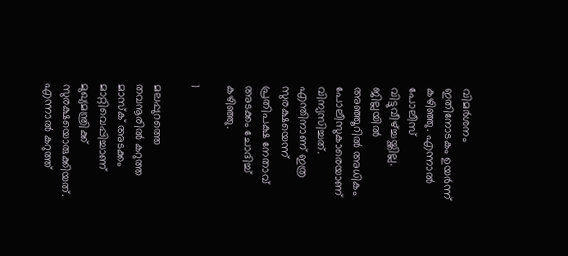വിമര്‍ശനം ഇതിനോടകം ഉയര്‍ന്ന് കഴിഞ്ഞു. എന്നാല്‍ പോലീസ് വിട്ടുവീഴ്ച്ചയ്ക്കില്ല. ജില്ലയില്‍ അഞ്ഞൂറില്‍ അധികം പോലീസുകാരെയാണ് വിന്യസിച്ചത്. എന്തിനാണ് ഇത്ര സുരക്ഷയെന്ന് പ്രതിപക്ഷ നേതാവ് അടക്കം ചോദിച്ച് കഴിഞ്ഞു.

1

മലപ്പുറത്തെ തവനൂരില്‍ കറുത്ത മാസ്‌ക് അടക്കം മാറ്റിവെപ്പിച്ചാണ് മുഖ്യമന്ത്രിക്ക് സുരക്ഷയൊരുക്കിയത്. എന്നാല്‍ കറുത്ത്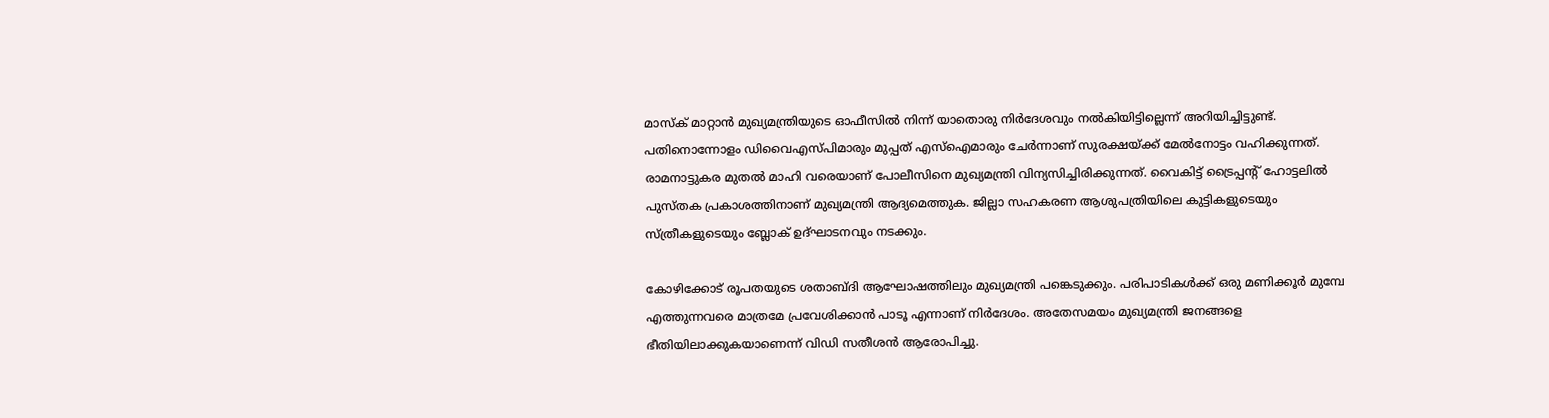മാസ്‌ക് മാറ്റാന്‍ മുഖ്യമന്ത്രിയുടെ ഓഫീസില്‍ നിന്ന് യാതൊരു നിര്‍ദേശവും നല്‍കിയിട്ടില്ലെന്ന് അറിയിച്ചിട്ടുണ്ട്. പതിനൊന്നോളം ഡിവൈഎസ്പിമാരും മുപ്പത് എസ്‌ഐമാരും ചേര്‍ന്നാണ് സുരക്ഷയ്ക്ക് മേല്‍നോട്ടം വഹിക്കുന്നത്. രാമനാട്ടുകര മുതല്‍ മാഹി വരെയാണ് പോലീസിനെ മുഖ്യമന്ത്രി വിന്യസിച്ചിരിക്കുന്നത്. വൈകിട്ട് ട്രൈപ്പന്റ് ഹോട്ടലില്‍ പുസ്തക പ്രകാശത്തിനാണ് മുഖ്യമന്ത്രി ആദ്യമെത്തുക. ജില്ലാ സഹകരണ ആശുപത്രിയിലെ കുട്ടികളുടെയും സ്ത്രീകളുടെയും ബ്ലോക് ഉദ്ഘാടനവും നടക്കും.

കോഴിക്കോട് രൂപതയുടെ ശതാബ്ദി ആഘോഷത്തിലും മുഖ്യമന്ത്രി പങ്കെടുക്കും. പരിപാടികള്‍ക്ക് ഒരു മണിക്കൂര്‍ മുമ്പേ എത്തുന്നവരെ മാത്രമേ പ്രവേശിക്കാന്‍ പാടൂ എന്നാണ് നിര്‍ദേശം. അതേസമയം മുഖ്യമന്ത്രി ജനങ്ങളെ ഭീതിയിലാക്കുകയാണെന്ന് വിഡി സതീശന്‍ ആരോപിച്ചു.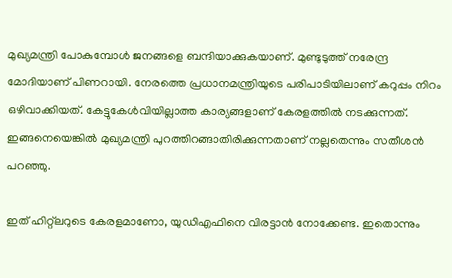മുഖ്യമന്ത്രി പോകുമ്പോള്‍ ജനങ്ങളെ ബന്ദിയാക്കുകയാണ്. മുണ്ടുടുത്ത് നരേന്ദ്ര മോദിയാണ് പിണറായി. നേരത്തെ പ്രധാനമന്ത്രിയുടെ പരിപാടിയിലാണ് കറുപ്പം നിറം ഒഴിവാക്കിയത്. കേട്ടുകേള്‍വിയില്ലാത്ത കാര്യങ്ങളാണ് കേരളത്തില്‍ നടക്കുന്നത്. ഇങ്ങനെയെങ്കില്‍ മുഖ്യമന്ത്രി പുറത്തിറങ്ങാതിരിക്കുന്നതാണ് നല്ലതെന്നും സതീശന്‍ പറഞ്ഞു.

ഇത് ഹിറ്റ്‌ലറുടെ കേരളമാണോ, യുഡിഎഫിനെ വിരട്ടാന്‍ നോക്കേണ്ട. ഇതൊന്നും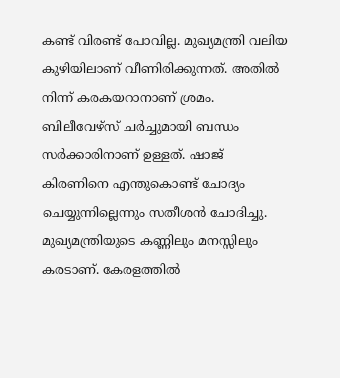കണ്ട് വിരണ്ട് പോവില്ല. മുഖ്യമന്ത്രി വലിയ കുഴിയിലാണ് വീണിരിക്കുന്നത്. അതില്‍ നിന്ന് കരകയറാനാണ് ശ്രമം. ബിലീവേഴ്‌സ് ചര്‍ച്ചുമായി ബന്ധം സര്‍ക്കാരിനാണ് ഉള്ളത്. ഷാജ് കിരണിനെ എന്തുകൊണ്ട് ചോദ്യം ചെയ്യുന്നില്ലെന്നും സതീശന്‍ ചോദിച്ചു. മുഖ്യമന്ത്രിയുടെ കണ്ണിലും മനസ്സിലും കരടാണ്. കേരളത്തില്‍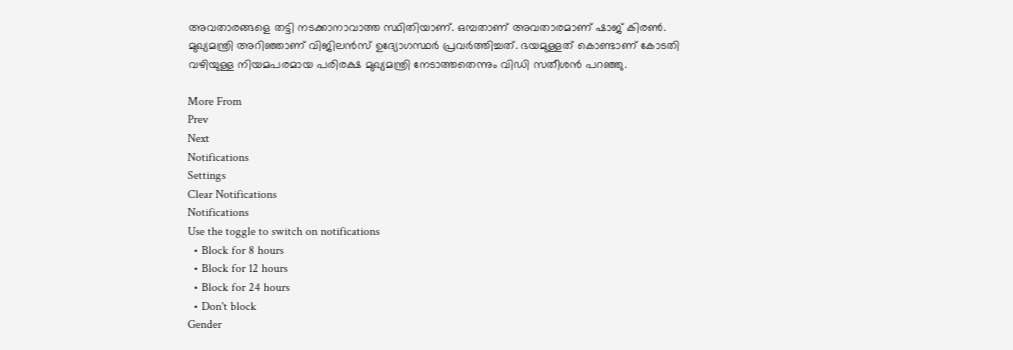അവതാരങ്ങളെ തട്ടി നടക്കാനാവാത്ത സ്ഥിതിയാണ്. ഒമ്പതാണ് അവതാരമാണ് ഷാജ് കിരണ്‍. മുഖ്യമന്ത്രി അറിഞ്ഞാണ് വിജിലന്‍സ് ഉദ്യോഗസ്ഥര്‍ പ്രവര്‍ത്തിച്ചത്. ഭയമുള്ളത് കൊണ്ടാണ് കോടതി വഴിയുള്ള നിയമപരമായ പരിരക്ഷ മുഖ്യമന്ത്രി നേടാത്തതെന്നും വിഡി സതീശന്‍ പറഞ്ഞു.

More From
Prev
Next
Notifications
Settings
Clear Notifications
Notifications
Use the toggle to switch on notifications
  • Block for 8 hours
  • Block for 12 hours
  • Block for 24 hours
  • Don't block
Gender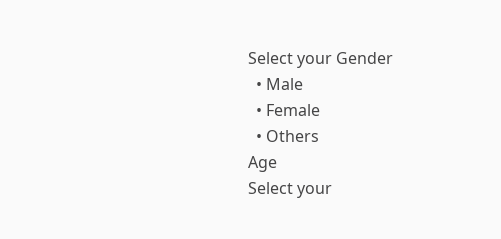Select your Gender
  • Male
  • Female
  • Others
Age
Select your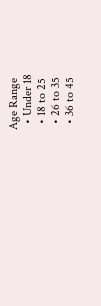Age Range
  • Under 18
  • 18 to 25
  • 26 to 35
  • 36 to 45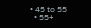• 45 to 55
  • 55+